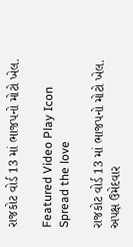રાજકોટ વોર્ડ 13 માં ભાજપનો મોટો ખેલ.

Featured Video Play Icon
Spread the love

રાજકોટ વોર્ડ 13 માં ભાજપનો મોટો ખેલ.
અપક્ષ ઉમેદવાર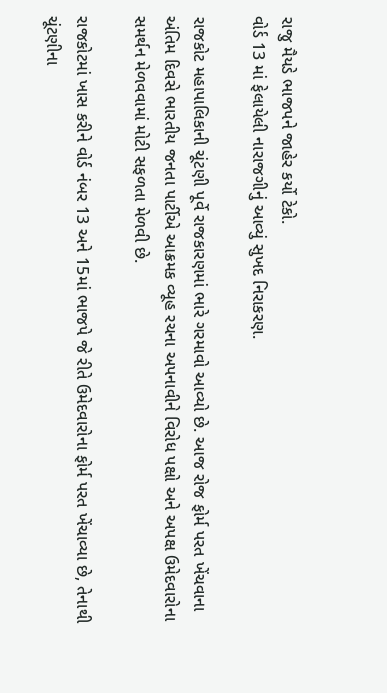રાજુ મૈયડે ભાજપને જાહેર કર્યો ટેકો.
વોર્ડ 13 માં ફેલાયેલી નારાજગીનું આવ્યું સુખદ નિરાકરણ.

રાજકોટ મહાપાલિકાની ચૂંટણી પૂર્વે રાજકારણમાં ભારે ગરમાવો આવ્યો છે. આજ રોજ ફોર્મ પરત ખેંચવાના અંતિમ દિવસે ભારતીય જનતા પાર્ટીએ આક્રમક વ્યૂહ રચના અપનાવીને વિરોધ પક્ષો અને અપક્ષ ઉમેદવારોના સમર્થન મેળવવામાં મોટી સફળતા મેળવી છે.

રાજકોટમાં ખાસ કરીને વોર્ડ નંબર 13 અને 15માં ભાજપે જે રીતે ઉમેદવારોના ફોર્મ પરત ખેંચાવ્યા છે, તેનાથી ચૂંટણીના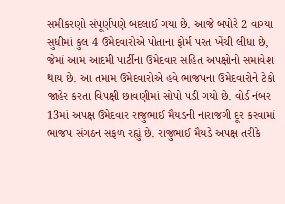સમીકરણો સંપૂર્ણપણે બદલાઈ ગયા છે. આજે બપોરે 2 વાગ્યા સુધીમાં કુલ 4 ઉમેદવારોએ પોતાના ફોર્મ પરત ખેંચી લીધા છે, જેમાં આમ આદમી પાર્ટીના ઉમેદવાર સહિત અપક્ષોનો સમાવેશ થાય છે. આ તમામ ઉમેદવારોએ હવે ભાજપના ઉમેદવારોને ટેકો જાહેર કરતા વિપક્ષી છાવણીમાં સોપો પડી ગયો છે. વોર્ડ નંબર 13માં અપક્ષ ઉમેદવાર રાજુભાઈ મૈયડની નારાજગી દૂર કરવામાં ભાજપ સંગઠન સફળ રહ્યું છે. રાજુભાઈ મૈયડે અપક્ષ તરીકે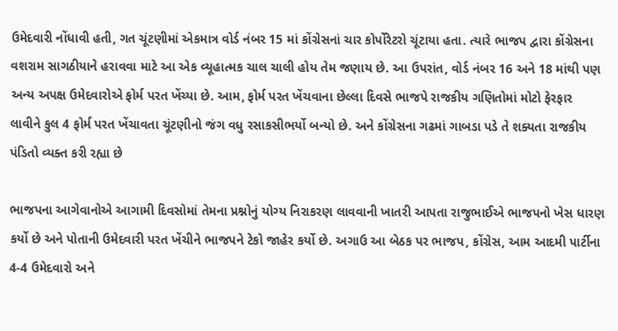ઉમેદવારી નોંધાવી હતી, ગત ચૂંટણીમાં એકમાત્ર વોર્ડ નંબર 15 માં કોંગ્રેસનાં ચાર કોર્પોરેટરો ચૂંટાયા હતા. ત્યારે ભાજપ દ્વારા કોંગ્રેસના વશરામ સાગઠીયાને હરાવવા માટે આ એક વ્યૂહાત્મક ચાલ ચાલી હોય તેમ જણાય છે. આ ઉપરાંત, વોર્ડ નંબર 16 અને 18 માંથી પણ અન્ય અપક્ષ ઉમેદવારોએ ફોર્મ પરત ખેંચ્યા છે. આમ, ફોર્મ પરત ખેંચવાના છેલ્લા દિવસે ભાજપે રાજકીય ગણિતોમાં મોટો ફેરફાર લાવીને કુલ 4 ફોર્મ પરત ખેંચાવતા ચૂંટણીનો જંગ વધુ રસાકસીભર્યો બન્યો છે. અને કોંગ્રેસના ગઢમાં ગાબડા પડે તે શક્યતા રાજકીય પંડિતો વ્યક્ત કરી રહ્યા છે

ભાજપના આગેવાનોએ આગામી દિવસોમાં તેમના પ્રશ્નોનું યોગ્ય નિરાકરણ લાવવાની ખાતરી આપતા રાજુભાઈએ ભાજપનો ખેસ ધારણ કર્યો છે અને પોતાની ઉમેદવારી પરત ખેંચીને ભાજપને ટેકો જાહેર કર્યો છે. અગાઉ આ બેઠક પર ભાજપ, કોંગ્રેસ, આમ આદમી પાર્ટીના 4-4 ઉમેદવારો અને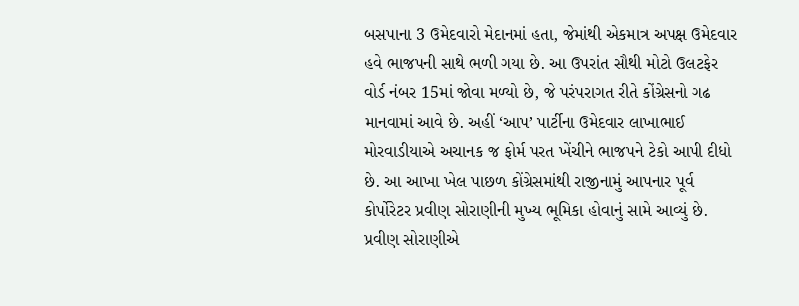બસપાના 3 ઉમેદવારો મેદાનમાં હતા, જેમાંથી એકમાત્ર અપક્ષ ઉમેદવાર હવે ભાજપની સાથે ભળી ગયા છે. આ ઉપરાંત સૌથી મોટો ઉલટફેર વોર્ડ નંબર 15માં જોવા મળ્યો છે, જે પરંપરાગત રીતે કોંગ્રેસનો ગઢ માનવામાં આવે છે. અહીં ‘આપ’ પાર્ટીના ઉમેદવાર લાખાભાઈ મોરવાડીયાએ અચાનક જ ફોર્મ પરત ખેંચીને ભાજપને ટેકો આપી દીધો છે. આ આખા ખેલ પાછળ કોંગ્રેસમાંથી રાજીનામું આપનાર પૂર્વ કોર્પોરેટર પ્રવીણ સોરાણીની મુખ્ય ભૂમિકા હોવાનું સામે આવ્યું છે. પ્રવીણ સોરાણીએ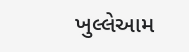ખુલ્લેઆમ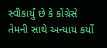સ્વીકાર્યું છે કે કોંગ્રેસે તેમની સાથે અન્યાય કર્યો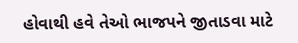હોવાથી હવે તેઓ ભાજપને જીતાડવા માટે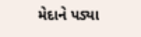મેદાને પડ્યા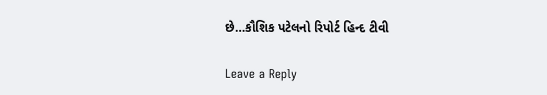છે…કૌશિક પટેલનો રિપોર્ટ હિન્દ ટીવી

Leave a Reply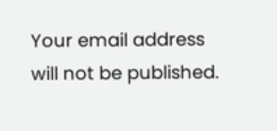Your email address will not be published.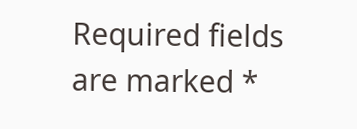Required fields are marked *